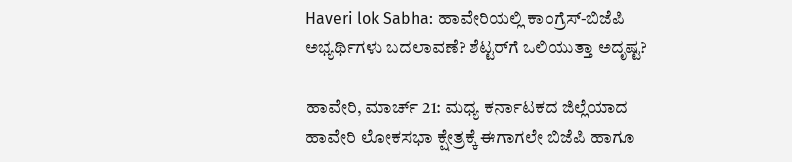Haveri lok Sabha: ಹಾವೇರಿಯಲ್ಲಿ ಕಾಂಗ್ರೆಸ್-ಬಿಜೆಪಿ ಅಭ್ಯರ್ಥಿಗಳು ಬದಲಾವಣೆ? ಶೆಟ್ಟರ್‌ಗೆ ಒಲಿಯುತ್ತಾ ಅದೃಷ್ಟ?

ಹಾವೇರಿ, ಮಾರ್ಚ್ 21: ಮಧ್ಯ ಕರ್ನಾಟಕದ ಜಿಲ್ಲೆಯಾದ ಹಾವೇರಿ ಲೋಕಸಭಾ ಕ್ಷೇತ್ರಕ್ಕೆ ಈಗಾಗಲೇ ಬಿಜೆಪಿ ಹಾಗೂ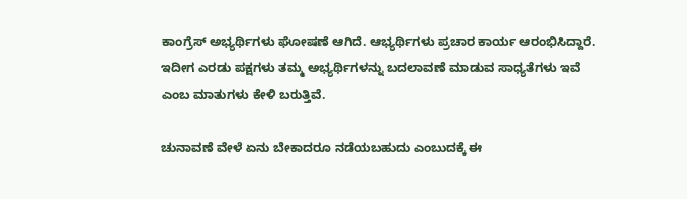ಕಾಂಗ್ರೆಸ್ ಅಭ್ಯರ್ಥಿಗಳು ಘೋಷಣೆ ಆಗಿದೆ. ಆಭ್ಯರ್ಥಿಗಳು ಪ್ರಚಾರ ಕಾರ್ಯ ಆರಂಭಿಸಿದ್ದಾರೆ. ಇದೀಗ ಎರಡು ಪಕ್ಷಗಳು ತಮ್ಮ ಅಭ್ಯರ್ಥಿಗಳನ್ನು ಬದಲಾವಣೆ ಮಾಡುವ ಸಾಧ್ಯತೆಗಳು ಇವೆ ಎಂಬ ಮಾತುಗಳು ಕೇಳಿ ಬರುತ್ತಿವೆ.

ಚುನಾವಣೆ ವೇಳೆ ಏನು ಬೇಕಾದರೂ ನಡೆಯಬಹುದು ಎಂಬುದಕ್ಕೆ ಈ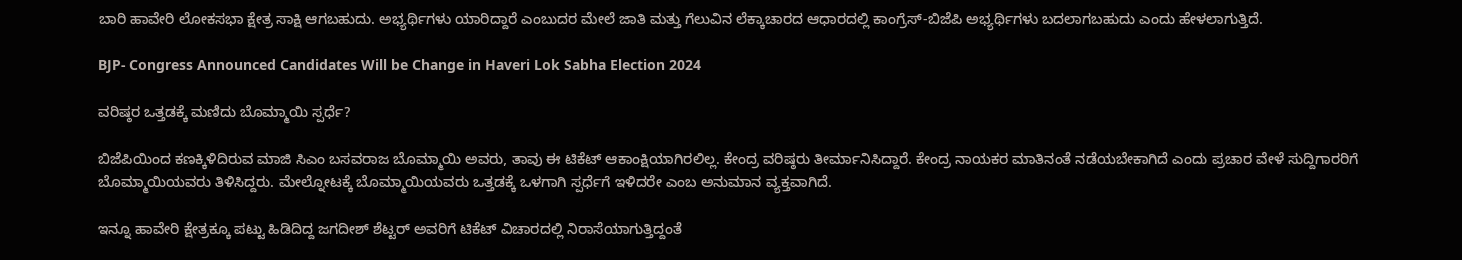ಬಾರಿ ಹಾವೇರಿ ಲೋಕಸಭಾ ಕ್ಷೇತ್ರ ಸಾಕ್ಷಿ ಆಗಬಹುದು. ಅಭ್ಯರ್ಥಿಗಳು ಯಾರಿದ್ದಾರೆ ಎಂಬುದರ ಮೇಲೆ ಜಾತಿ ಮತ್ತು ಗೆಲುವಿನ ಲೆಕ್ಕಾಚಾರದ ಆಧಾರದಲ್ಲಿ ಕಾಂಗ್ರೆಸ್-ಬಿಜೆಪಿ ಅಭ್ಯರ್ಥಿಗಳು ಬದಲಾಗಬಹುದು ಎಂದು ಹೇಳಲಾಗುತ್ತಿದೆ.

BJP- Congress Announced Candidates Will be Change in Haveri Lok Sabha Election 2024

ವರಿಷ್ಠರ ಒತ್ತಡಕ್ಕೆ ಮಣಿದು ಬೊಮ್ಮಾಯಿ ಸ್ಪರ್ಧೆ?

ಬಿಜೆಪಿಯಿಂದ ಕಣಕ್ಕಿಳಿದಿರುವ ಮಾಜಿ ಸಿಎಂ ಬಸವರಾಜ ಬೊಮ್ಮಾಯಿ ಅವರು, ತಾವು ಈ ಟಿಕೆಟ್ ಆಕಾಂಕ್ಷಿಯಾಗಿರಲಿಲ್ಲ. ಕೇಂದ್ರ ವರಿಷ್ಠರು ತೀರ್ಮಾನಿಸಿದ್ದಾರೆ. ಕೇಂದ್ರ ನಾಯಕರ ಮಾತಿನಂತೆ ನಡೆಯಬೇಕಾಗಿದೆ ಎಂದು ಪ್ರಚಾರ ವೇಳೆ ಸುದ್ದಿಗಾರರಿಗೆ ಬೊಮ್ಮಾಯಿಯವರು ತಿಳಿಸಿದ್ದರು. ಮೇಲ್ನೋಟಕ್ಕೆ ಬೊಮ್ಮಾಯಿಯವರು ಒತ್ತಡಕ್ಕೆ ಒಳಗಾಗಿ ಸ್ಪರ್ಧೆಗೆ ಇಳಿದರೇ ಎಂಬ ಅನುಮಾನ ವ್ಯಕ್ತವಾಗಿದೆ.

ಇನ್ನೂ ಹಾವೇರಿ ಕ್ಷೇತ್ರಕ್ಕೂ ಪಟ್ಟು ಹಿಡಿದಿದ್ದ ಜಗದೀಶ್ ಶೆಟ್ಟರ್ ಅವರಿಗೆ ಟಿಕೆಟ್ ವಿಚಾರದಲ್ಲಿ ನಿರಾಸೆಯಾಗುತ್ತಿದ್ದಂತೆ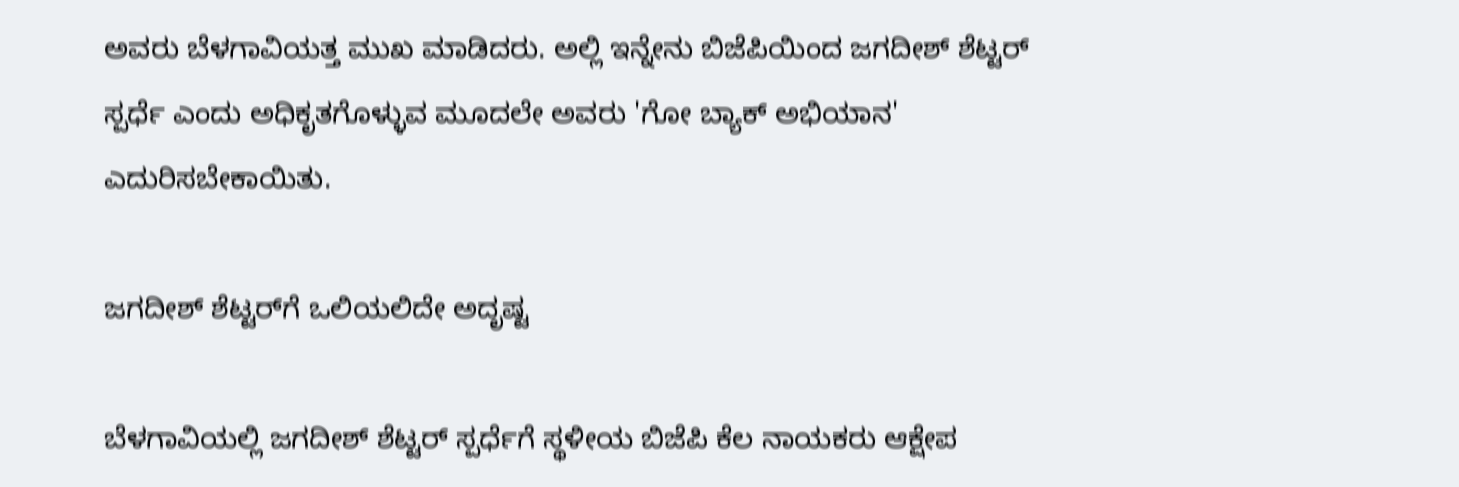ಅವರು ಬೆಳಗಾವಿಯತ್ತ ಮುಖ ಮಾಡಿದರು. ಅಲ್ಲಿ ಇನ್ನೇನು ಬಿಜೆಪಿಯಿಂದ ಜಗದೀಶ್ ಶೆಟ್ಟರ್ ಸ್ಪರ್ಧೆ ಎಂದು ಅಧಿಕೃತಗೊಳ್ಳುವ ಮೂದಲೇ ಅವರು 'ಗೋ ಬ್ಯಾಕ್ ಅಭಿಯಾನ' ಎದುರಿಸಬೇಕಾಯಿತು.

ಜಗದೀಶ್ ಶೆಟ್ಟರ್‌ಗೆ ಒಲಿಯಲಿದೇ ಅದೃಷ್ಟ

ಬೆಳಗಾವಿಯಲ್ಲಿ ಜಗದೀಶ್ ಶೆಟ್ಟರ್ ಸ್ಪರ್ಧೆಗೆ ಸ್ಥಳೀಯ ಬಿಜೆಪಿ ಕೆಲ ನಾಯಕರು ಆಕ್ಷೇಪ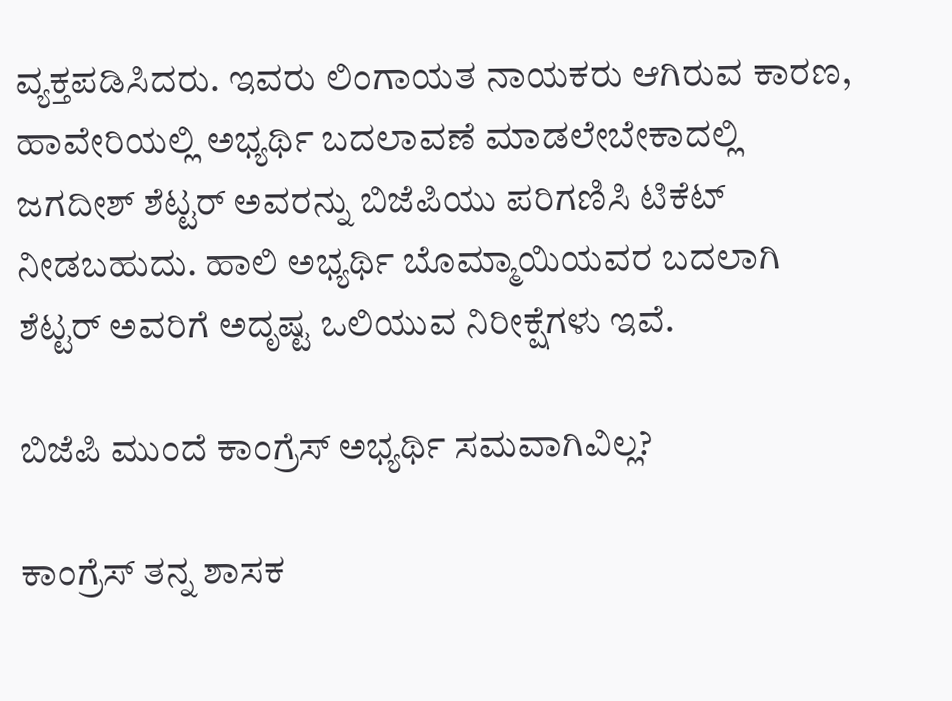ವ್ಯಕ್ತಪಡಿಸಿದರು. ಇವರು ಲಿಂಗಾಯತ ನಾಯಕರು ಆಗಿರುವ ಕಾರಣ, ಹಾವೇರಿಯಲ್ಲಿ ಅಭ್ಯರ್ಥಿ ಬದಲಾವಣೆ ಮಾಡಲೇಬೇಕಾದಲ್ಲಿ ಜಗದೀಶ್ ಶೆಟ್ಟರ್ ಅವರನ್ನು ಬಿಜೆಪಿಯು ಪರಿಗಣಿಸಿ ಟಿಕೆಟ್ ನೀಡಬಹುದು. ಹಾಲಿ ಅಭ್ಯರ್ಥಿ ಬೊಮ್ಮಾಯಿಯವರ ಬದಲಾಗಿ ಶೆಟ್ಟರ್ ಅವರಿಗೆ ಅದೃಷ್ಟ ಒಲಿಯುವ ನಿರೀಕ್ಷೆಗಳು ಇವೆ.

ಬಿಜೆಪಿ ಮುಂದೆ ಕಾಂಗ್ರೆಸ್ ಅಭ್ಯರ್ಥಿ ಸಮವಾಗಿವಿಲ್ಲ?

ಕಾಂಗ್ರೆಸ್ ತನ್ನ ಶಾಸಕ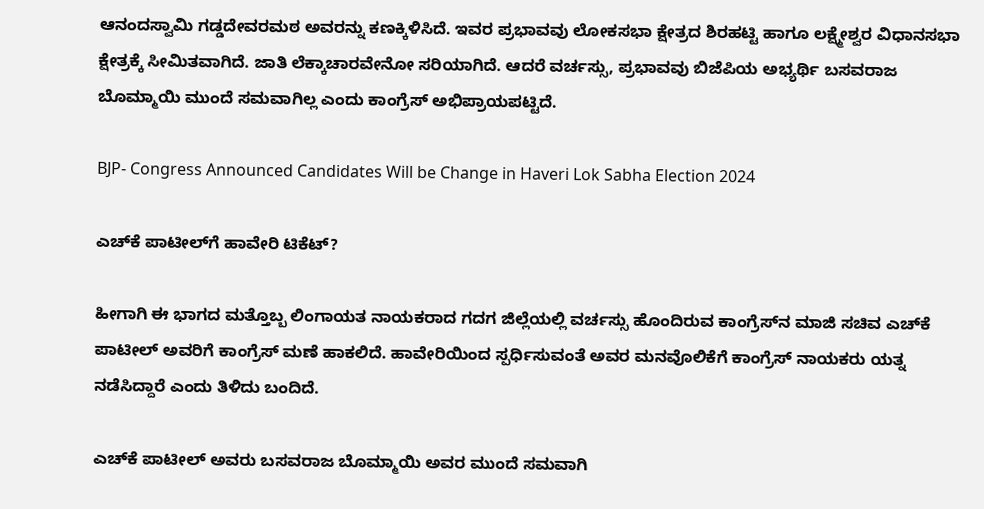ಆನಂದಸ್ವಾಮಿ ಗಡ್ಡದೇವರಮಠ ಅವರನ್ನು ಕಣಕ್ಕಿಳಿಸಿದೆ. ಇವರ ಪ್ರಭಾವವು ಲೋಕಸಭಾ ಕ್ಷೇತ್ರದ ಶಿರಹಟ್ಟಿ ಹಾಗೂ ಲಕ್ಷ್ಮೇಶ್ವರ ವಿಧಾನಸಭಾ ಕ್ಷೇತ್ರಕ್ಕೆ ಸೀಮಿತವಾಗಿದೆ. ಜಾತಿ ಲೆಕ್ಕಾಚಾರವೇನೋ ಸರಿಯಾಗಿದೆ. ಆದರೆ ವರ್ಚಸ್ಸು, ಪ್ರಭಾವವು ಬಿಜೆಪಿಯ ಅಭ್ಯರ್ಥಿ ಬಸವರಾಜ ಬೊಮ್ಮಾಯಿ ಮುಂದೆ ಸಮವಾಗಿಲ್ಲ ಎಂದು ಕಾಂಗ್ರೆಸ್ ಅಭಿಪ್ರಾಯಪಟ್ಟಿದೆ.

BJP- Congress Announced Candidates Will be Change in Haveri Lok Sabha Election 2024

ಎಚ್‌ಕೆ ಪಾಟೀಲ್‌ಗೆ ಹಾವೇರಿ ಟಿಕೆಟ್?

ಹೀಗಾಗಿ ಈ ಭಾಗದ ಮತ್ತೊಬ್ಬ ಲಿಂಗಾಯತ ನಾಯಕರಾದ ಗದಗ ಜಿಲ್ಲೆಯಲ್ಲಿ ವರ್ಚಸ್ಸು ಹೊಂದಿರುವ ಕಾಂಗ್ರೆಸ್‌ನ ಮಾಜಿ ಸಚಿವ ಎಚ್‌ಕೆ ಪಾಟೀಲ್ ಅವರಿಗೆ ಕಾಂಗ್ರೆಸ್ ಮಣೆ ಹಾಕಲಿದೆ. ಹಾವೇರಿಯಿಂದ ಸ್ಪರ್ಧಿಸುವಂತೆ ಅವರ ಮನವೊಲಿಕೆಗೆ ಕಾಂಗ್ರೆಸ್ ನಾಯಕರು ಯತ್ನ ನಡೆಸಿದ್ದಾರೆ ಎಂದು ತಿಳಿದು ಬಂದಿದೆ.

ಎಚ್‌ಕೆ ಪಾಟೀಲ್ ಅವರು ಬಸವರಾಜ ಬೊಮ್ಮಾಯಿ ಅವರ ಮುಂದೆ ಸಮವಾಗಿ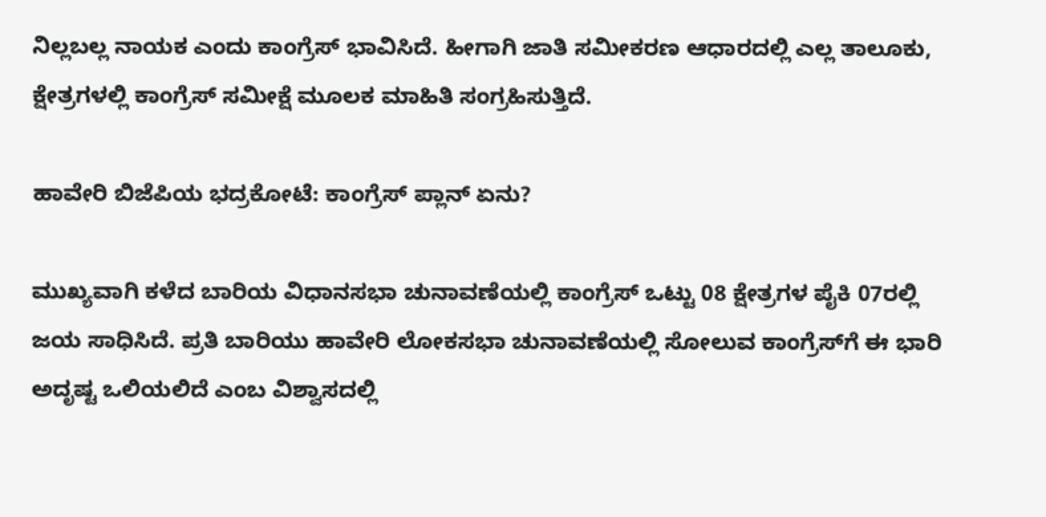ನಿಲ್ಲಬಲ್ಲ ನಾಯಕ ಎಂದು ಕಾಂಗ್ರೆಸ್ ಭಾವಿಸಿದೆ. ಹೀಗಾಗಿ ಜಾತಿ ಸಮೀಕರಣ ಆಧಾರದಲ್ಲಿ ಎಲ್ಲ ತಾಲೂಕು, ಕ್ಷೇತ್ರಗಳಲ್ಲಿ ಕಾಂಗ್ರೆಸ್ ಸಮೀಕ್ಷೆ ಮೂಲಕ ಮಾಹಿತಿ ಸಂಗ್ರಹಿಸುತ್ತಿದೆ.

ಹಾವೇರಿ ಬಿಜೆಪಿಯ ಭದ್ರಕೋಟೆ: ಕಾಂಗ್ರೆಸ್ ಪ್ಲಾನ್ ಏನು?

ಮುಖ್ಯವಾಗಿ ಕಳೆದ ಬಾರಿಯ ವಿಧಾನಸಭಾ ಚುನಾವಣೆಯಲ್ಲಿ ಕಾಂಗ್ರೆಸ್ ಒಟ್ಟು 08 ಕ್ಷೇತ್ರಗಳ ಪೈಕಿ 07ರಲ್ಲಿ ಜಯ ಸಾಧಿಸಿದೆ. ಪ್ರತಿ ಬಾರಿಯು ಹಾವೇರಿ ಲೋಕಸಭಾ ಚುನಾವಣೆಯಲ್ಲಿ ಸೋಲುವ ಕಾಂಗ್ರೆಸ್‌ಗೆ ಈ ಭಾರಿ ಅದೃಷ್ಟ ಒಲಿಯಲಿದೆ ಎಂಬ ವಿಶ್ವಾಸದಲ್ಲಿ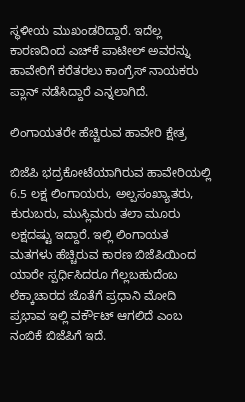ಸ್ಥಳೀಯ ಮುಖಂಡರಿದ್ದಾರೆ. ಇದೆಲ್ಲ ಕಾರಣದಿಂದ ಎಚ್‌ಕೆ ಪಾಟೀಲ್ ಅವರನ್ನು ಹಾವೇರಿಗೆ ಕರೆತರಲು ಕಾಂಗ್ರೆಸ್ ನಾಯಕರು ಪ್ಲಾನ್ ನಡೆಸಿದ್ದಾರೆ ಎನ್ನಲಾಗಿದೆ.

ಲಿಂಗಾಯತರೇ ಹೆಚ್ಚಿರುವ ಹಾವೇರಿ ಕ್ಷೇತ್ರ

ಬಿಜೆಪಿ ಭದ್ರಕೋಟೆಯಾಗಿರುವ ಹಾವೇರಿಯಲ್ಲಿ 6.5 ಲಕ್ಷ ಲಿಂಗಾಯರು, ಅಲ್ಪಸಂಖ್ಯಾತರು, ಕುರುಬರು, ಮುಸ್ಲಿಮರು ತಲಾ ಮೂರು ಲಕ್ಷದಷ್ಟು ಇದ್ದಾರೆ. ಇಲ್ಲಿ ಲಿಂಗಾಯತ ಮತಗಳು ಹೆಚ್ಚಿರುವ ಕಾರಣ ಬಿಜೆಪಿಯಿಂದ ಯಾರೇ ಸ್ಪರ್ಧಿಸಿದರೂ ಗೆಲ್ಲಬಹುದೆಂಬ ಲೆಕ್ಕಾಚಾರದ ಜೊತೆಗೆ ಪ್ರಧಾನಿ ಮೋದಿ ಪ್ರಭಾವ ಇಲ್ಲಿ ವರ್ಕೌಟ್ ಆಗಲಿದೆ ಎಂಬ ನಂಬಿಕೆ ಬಿಜೆಪಿಗೆ ಇದೆ.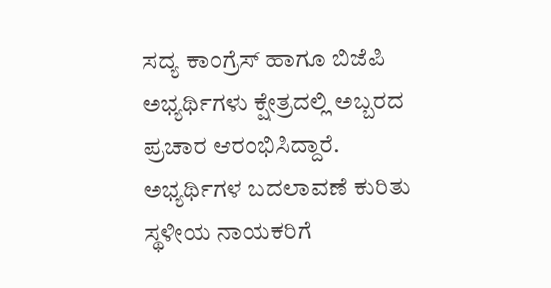ಸದ್ಯ ಕಾಂಗ್ರೆಸ್ ಹಾಗೂ ಬಿಜೆಪಿ ಅಭ್ಯರ್ಥಿಗಳು ಕ್ಷೇತ್ರದಲ್ಲಿ ಅಬ್ಬರದ ಪ್ರಚಾರ ಆರಂಭಿಸಿದ್ದಾರೆ. ಅಭ್ಯರ್ಥಿಗಳ ಬದಲಾವಣೆ ಕುರಿತು ಸ್ಥಳೀಯ ನಾಯಕರಿಗೆ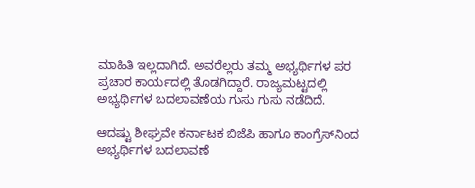ಮಾಹಿತಿ ಇಲ್ಲದಾಗಿದೆ. ಅವರೆಲ್ಲರು ತಮ್ಮ ಅಭ್ಯರ್ಥಿಗಳ ಪರ ಪ್ರಚಾರ ಕಾರ್ಯದಲ್ಲಿ ತೊಡಗಿದ್ದಾರೆ. ರಾಜ್ಯಮಟ್ಟದಲ್ಲಿ ಅಭ್ಯರ್ಥಿಗಳ ಬದಲಾವಣೆಯ ಗುಸು ಗುಸು ನಡೆದಿದೆ.

ಆದಷ್ಟು ಶೀಘ್ರವೇ ಕರ್ನಾಟಕ ಬಿಜೆಪಿ ಹಾಗೂ ಕಾಂಗ್ರೆಸ್‌ನಿಂದ ಅಭ್ಯರ್ಥಿಗಳ ಬದಲಾವಣೆ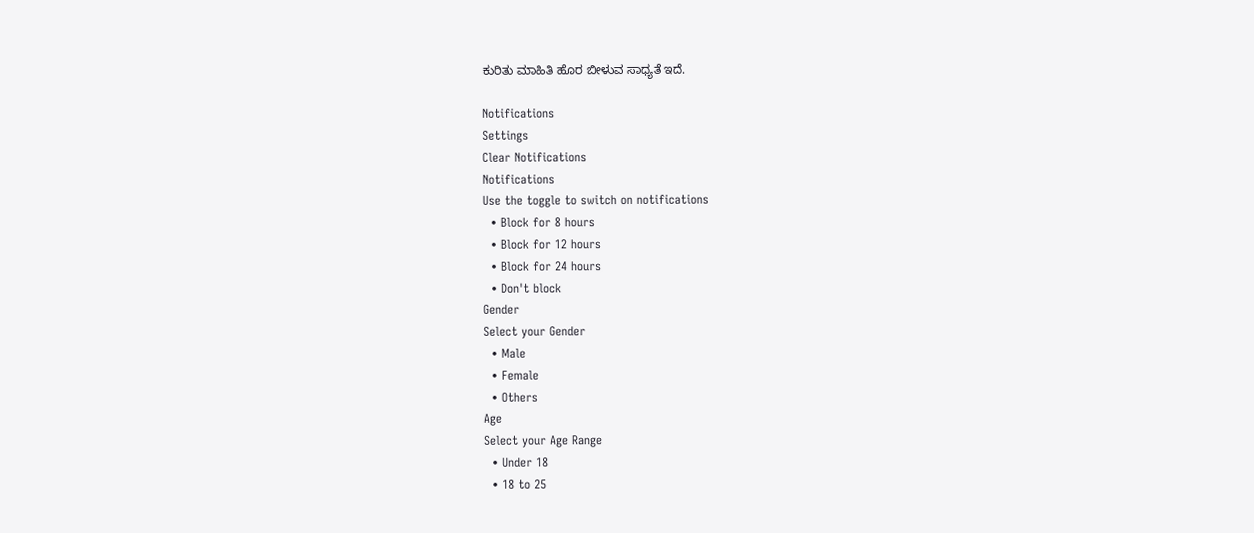ಕುರಿತು ಮಾಹಿತಿ ಹೊರ ಬೀಳುವ ಸಾಧ್ಯತೆ ಇದೆ.

Notifications
Settings
Clear Notifications
Notifications
Use the toggle to switch on notifications
  • Block for 8 hours
  • Block for 12 hours
  • Block for 24 hours
  • Don't block
Gender
Select your Gender
  • Male
  • Female
  • Others
Age
Select your Age Range
  • Under 18
  • 18 to 25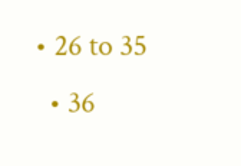• 26 to 35
  • 36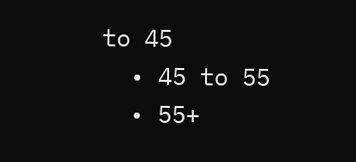to 45
  • 45 to 55
  • 55+